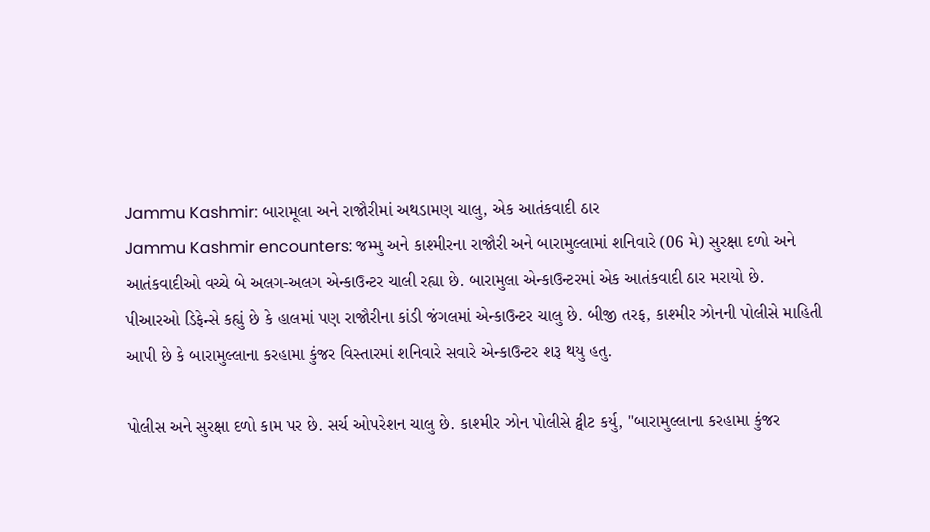Jammu Kashmir: બારામૂલા અને રાજૌરીમાં અથડામણ ચાલુ, એક આતંકવાદી ઠાર
Jammu Kashmir encounters: જમ્મુ અને કાશ્મીરના રાજૌરી અને બારામુલ્લામાં શનિવારે (06 મે) સુરક્ષા દળો અને આતંકવાદીઓ વચ્ચે બે અલગ-અલગ એન્કાઉન્ટર ચાલી રહ્યા છે. બારામુલા એન્કાઉન્ટરમાં એક આતંકવાદી ઠાર મરાયો છે.
પીઆરઓ ડિફેન્સે કહ્યું છે કે હાલમાં પણ રાજૌરીના કાંડી જંગલમાં એન્કાઉન્ટર ચાલુ છે. બીજી તરફ, કાશ્મીર ઝોનની પોલીસે માહિતી આપી છે કે બારામુલ્લાના કરહામા કુંજર વિસ્તારમાં શનિવારે સવારે એન્કાઉન્ટર શરૂ થયુ હતુ.

પોલીસ અને સુરક્ષા દળો કામ પર છે. સર્ચ ઓપરેશન ચાલુ છે. કાશ્મીર ઝોન પોલીસે ટ્વીટ કર્યુ, "બારામુલ્લાના કરહામા કુંજર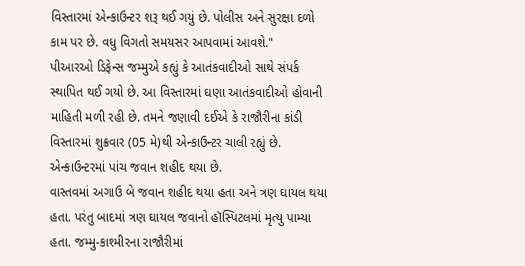વિસ્તારમાં એન્કાઉન્ટર શરૂ થઈ ગયું છે. પોલીસ અને સુરક્ષા દળો કામ પર છે. વધુ વિગતો સમયસર આપવામાં આવશે."
પીઆરઓ ડિફેન્સ જમ્મુએ કહ્યું કે આતંકવાદીઓ સાથે સંપર્ક સ્થાપિત થઈ ગયો છે. આ વિસ્તારમાં ઘણા આતંકવાદીઓ હોવાની માહિતી મળી રહી છે. તમને જણાવી દઈએ કે રાજૌરીના કાંડી વિસ્તારમાં શુક્રવાર (05 મે)થી એન્કાઉન્ટર ચાલી રહ્યું છે. એન્કાઉન્ટરમાં પાંચ જવાન શહીદ થયા છે.
વાસ્તવમાં અગાઉ બે જવાન શહીદ થયા હતા અને ત્રણ ઘાયલ થયા હતા. પરંતુ બાદમાં ત્રણ ઘાયલ જવાનો હૉસ્પિટલમાં મૃત્યુ પામ્યા હતા. જમ્મુ-કાશ્મીરના રાજૌરીમાં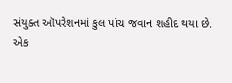સંયુક્ત ઑપરેશનમાં કુલ પાંચ જવાન શહીદ થયા છે.
એક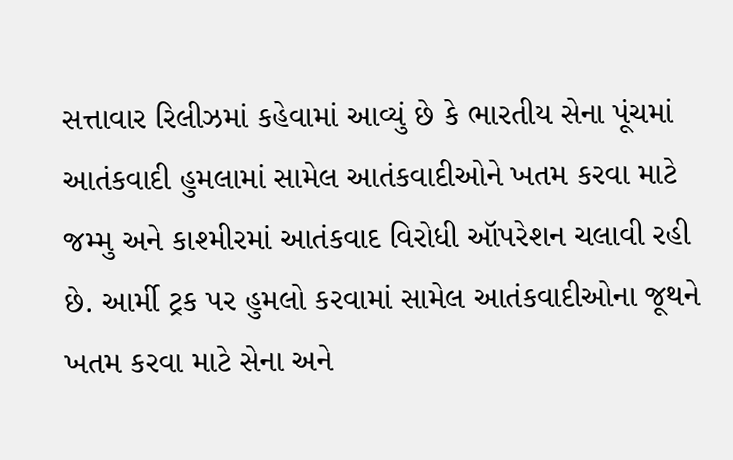સત્તાવાર રિલીઝમાં કહેવામાં આવ્યું છે કે ભારતીય સેના પૂંચમાં આતંકવાદી હુમલામાં સામેલ આતંકવાદીઓને ખતમ કરવા માટે જમ્મુ અને કાશ્મીરમાં આતંકવાદ વિરોધી ઑપરેશન ચલાવી રહી છે. આર્મી ટ્રક પર હુમલો કરવામાં સામેલ આતંકવાદીઓના જૂથને ખતમ કરવા માટે સેના અને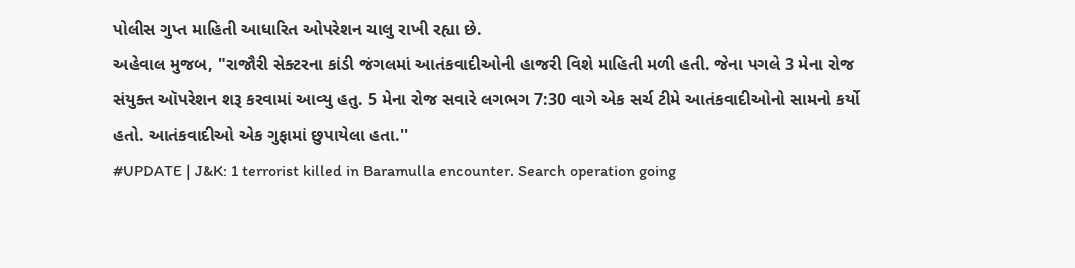પોલીસ ગુપ્ત માહિતી આધારિત ઓપરેશન ચાલુ રાખી રહ્યા છે.
અહેવાલ મુજબ, "રાજૌરી સેક્ટરના કાંડી જંગલમાં આતંકવાદીઓની હાજરી વિશે માહિતી મળી હતી. જેના પગલે 3 મેના રોજ સંયુક્ત ઑપરેશન શરૂ કરવામાં આવ્યુ હતુ. 5 મેના રોજ સવારે લગભગ 7:30 વાગે એક સર્ચ ટીમે આતંકવાદીઓનો સામનો કર્યો હતો. આતંકવાદીઓ એક ગુફામાં છુપાયેલા હતા.''
#UPDATE | J&K: 1 terrorist killed in Baramulla encounter. Search operation going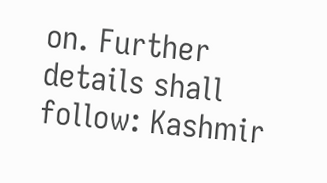on. Further details shall follow: Kashmir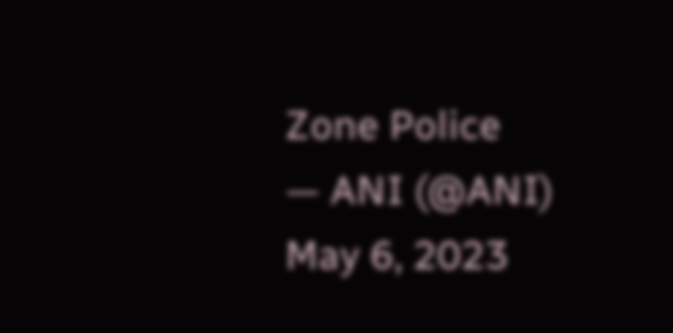Zone Police
— ANI (@ANI) May 6, 2023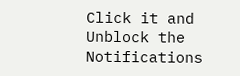Click it and Unblock the Notifications